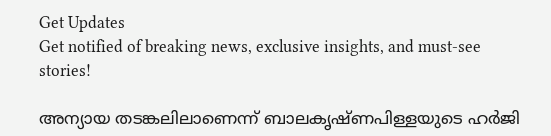Get Updates
Get notified of breaking news, exclusive insights, and must-see stories!

അന്യായ തടങ്കലിലാണെന്ന് ബാലകൃഷ്ണപിള്ളയുടെ ഹര്‍ജി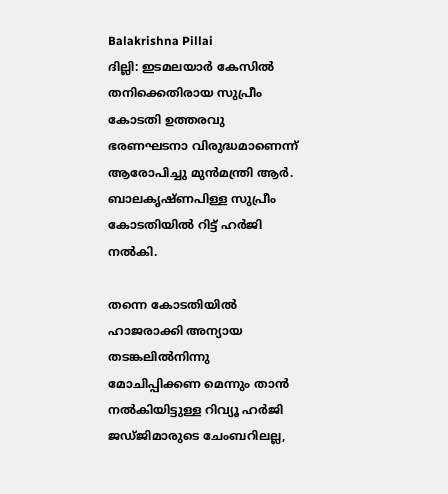Balakrishna Pillai
ദില്ലി: ഇടമലയാര്‍ കേസില്‍ തനിക്കെതിരായ സുപ്രീം കോടതി ഉത്തരവു ഭരണഘടനാ വിരുദ്ധമാണെന്ന് ആരോപിച്ചു മുന്‍മന്ത്രി ആര്‍. ബാലകൃഷ്ണപിള്ള സുപ്രീം കോടതിയില്‍ റിട്ട് ഹര്‍ജി നല്‍കി.

തന്നെ കോടതിയില്‍ ഹാജരാക്കി അന്യായ തടങ്കലില്‍നിന്നു മോചിപ്പിക്കണ മെന്നും താന്‍ നല്‍കിയിട്ടുള്ള റിവ്യൂ ഹര്‍ജി ജഡ്ജിമാരുടെ ചേംബറിലല്ല,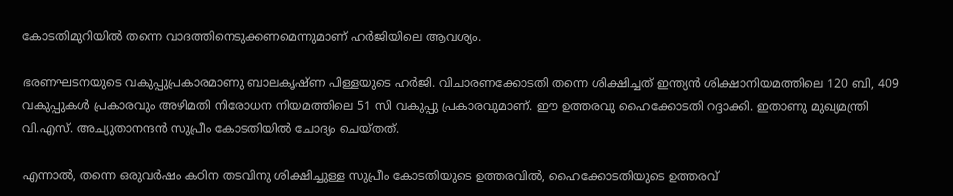കോടതിമുറിയില്‍ തന്നെ വാദത്തിനെടുക്കണമെന്നുമാണ് ഹര്‍ജിയിലെ ആവശ്യം.

ഭരണഘടനയുടെ വകുപ്പുപ്രകാരമാണു ബാലകൃഷ്ണ പിള്ളയുടെ ഹര്‍ജി. വിചാരണക്കോടതി തന്നെ ശിക്ഷിച്ചത് ഇന്ത്യന്‍ ശിക്ഷാനിയമത്തിലെ 120 ബി, 409 വകുപ്പുകള്‍ പ്രകാരവും അഴിമതി നിരോധന നിയമത്തിലെ 51 സി വകുപ്പു പ്രകാരവുമാണ്. ഈ ഉത്തരവു ഹൈക്കോടതി റദ്ദാക്കി. ഇതാണു മുഖ്യമന്ത്രി വി.എസ്. അച്യുതാനന്ദന്‍ സുപ്രീം കോടതിയില്‍ ചോദ്യം ചെയ്തത്.

എന്നാല്‍, തന്നെ ഒരുവര്‍ഷം കഠിന തടവിനു ശിക്ഷിച്ചുള്ള സുപ്രീം കോടതിയുടെ ഉത്തരവില്‍, ഹൈക്കോടതിയുടെ ഉത്തരവ്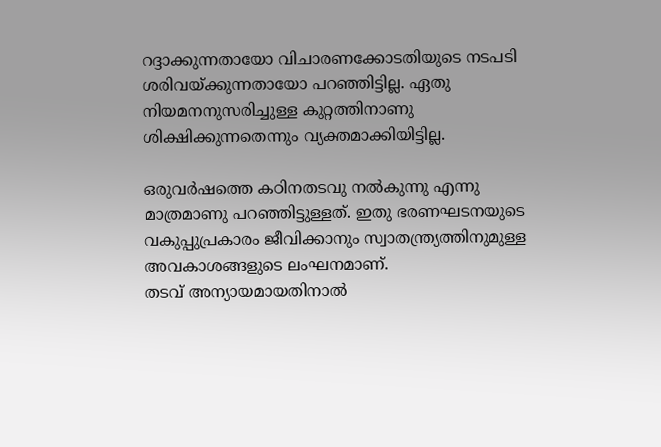റദ്ദാക്കുന്നതായോ വിചാരണക്കോടതിയുടെ നടപടി ശരിവയ്ക്കുന്നതായോ പറഞ്ഞിട്ടില്ല. ഏതു നിയമനനുസരിച്ചുള്ള കുറ്റത്തിനാണു ശിക്ഷിക്കുന്നതെന്നും വ്യക്തമാക്കിയിട്ടില്ല.

ഒരുവര്‍ഷത്തെ കഠിനതടവു നല്‍കുന്നു എന്നു മാത്രമാണു പറഞ്ഞിട്ടുള്ളത്. ഇതു ഭരണഘടനയുടെ വകുപ്പുപ്രകാരം ജീവിക്കാനും സ്വാതന്ത്ര്യത്തിനുമുള്ള അവകാശങ്ങളുടെ ലംഘനമാണ്.
തടവ് അന്യായമായതിനാല്‍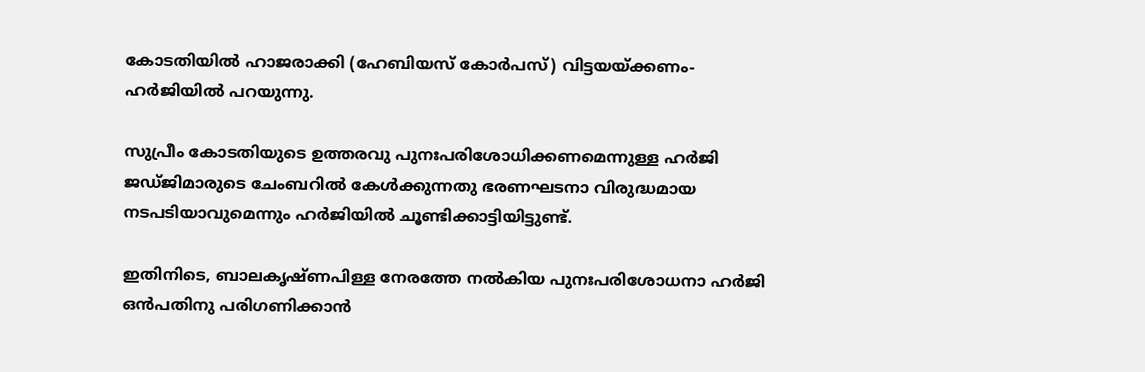കോടതിയില്‍ ഹാജരാക്കി (ഹേബിയസ് കോര്‍പസ്) വിട്ടയയ്ക്കണം- ഹര്‍ജിയില്‍ പറയുന്നു.

സുപ്രീം കോടതിയുടെ ഉത്തരവു പുനഃപരിശോധിക്കണമെന്നുള്ള ഹര്‍ജി ജഡ്ജിമാരുടെ ചേംബറില്‍ കേള്‍ക്കുന്നതു ഭരണഘടനാ വിരുദ്ധമായ നടപടിയാവുമെന്നും ഹര്‍ജിയില്‍ ചൂണ്ടിക്കാട്ടിയിട്ടുണ്ട്.

ഇതിനിടെ, ബാലകൃഷ്ണപിള്ള നേരത്തേ നല്‍കിയ പുനഃപരിശോധനാ ഹര്‍ജി ഒന്‍പതിനു പരിഗണിക്കാന്‍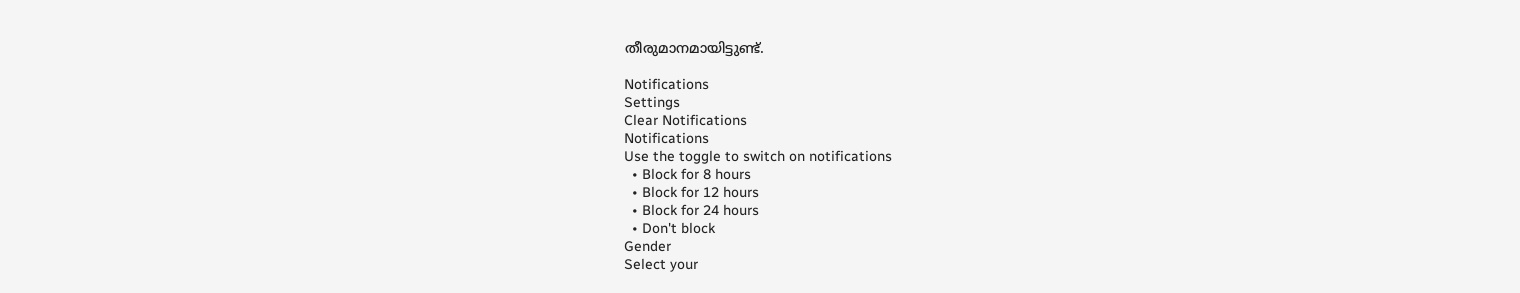തീരുമാനമായിട്ടുണ്ട്.

Notifications
Settings
Clear Notifications
Notifications
Use the toggle to switch on notifications
  • Block for 8 hours
  • Block for 12 hours
  • Block for 24 hours
  • Don't block
Gender
Select your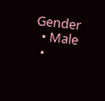Gender
  • Male
  •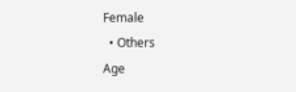Female
  • Others
Age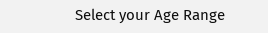Select your Age Range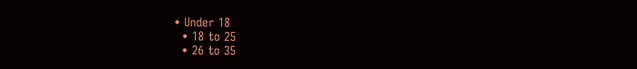• Under 18
  • 18 to 25
  • 26 to 35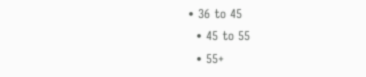• 36 to 45
  • 45 to 55
  • 55+